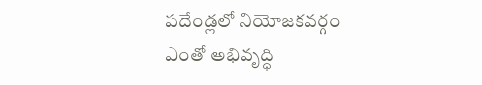పదేండ్లలో నియోజకవర్గం ఎంతో అభివృద్ధి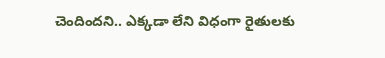చెందిందని.. ఎక్కడా లేని విధంగా రైతులకు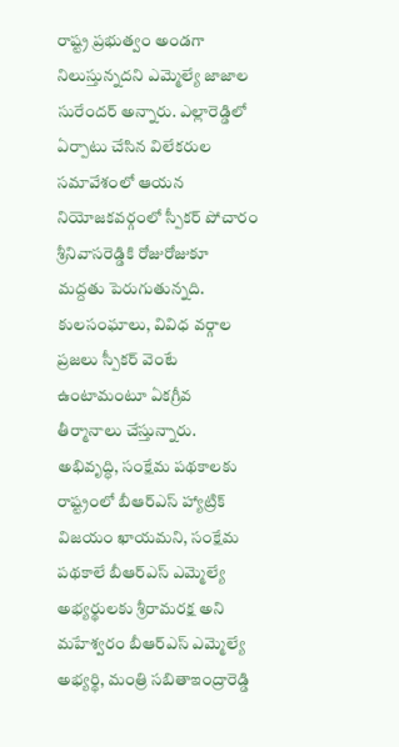రాష్ట్ర ప్రభుత్వం అండగా నిలుస్తున్నదని ఎమ్మెల్యే జాజాల సురేందర్ అన్నారు. ఎల్లారెడ్డిలో ఏర్పాటు చేసిన విలేకరుల సమావేశంలో ఆయన
నియోజకవర్గంలో స్పీకర్ పోచారం శ్రీనివాసరెడ్డికి రోజురోజుకూ మద్దతు పెరుగుతున్నది. కులసంఘాలు, వివిధ వర్గాల ప్రజలు స్పీకర్ వెంటే ఉంటామంటూ ఏకగ్రీవ తీర్మానాలు చేస్తున్నారు. అభివృద్ధి, సంక్షేమ పథకాలకు
రాష్ట్రంలో బీఆర్ఎస్ హ్యాట్రిక్ విజయం ఖాయమని, సంక్షేమ పథకాలే బీఆర్ఎస్ ఎమ్మెల్యే అభ్యర్థులకు శ్రీరామరక్ష అని మహేశ్వరం బీఆర్ఎస్ ఎమ్మెల్యే అభ్యర్థి, మంత్రి సబితాఇంద్రారెడ్డి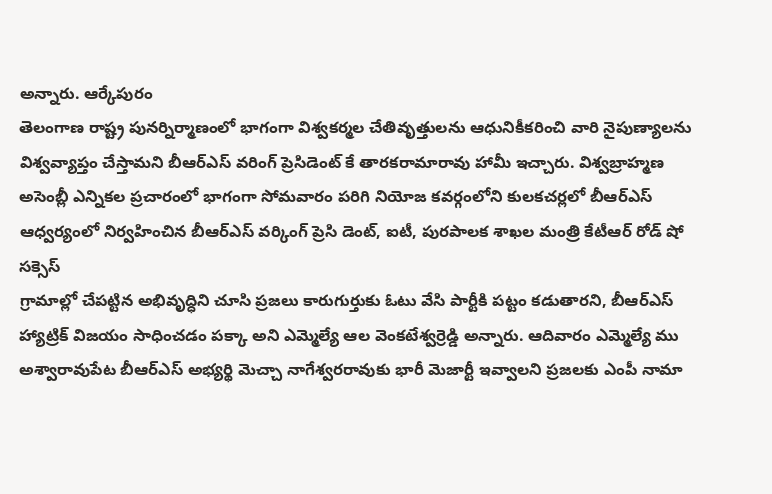అన్నారు. ఆర్కేపురం
తెలంగాణ రాష్ట్ర పునర్నిర్మాణంలో భాగంగా విశ్వకర్మల చేతివృత్తులను ఆధునికీకరించి వారి నైపుణ్యాలను విశ్వవ్యాప్తం చేస్తామని బీఆర్ఎస్ వరింగ్ ప్రెసిడెంట్ కే తారకరామారావు హామీ ఇచ్చారు. విశ్వబ్రాహ్మణ
అసెంబ్లీ ఎన్నికల ప్రచారంలో భాగంగా సోమవారం పరిగి నియోజ కవర్గంలోని కులకచర్లలో బీఆర్ఎస్ ఆధ్వర్యంలో నిర్వహించిన బీఆర్ఎస్ వర్కింగ్ ప్రెసి డెంట్, ఐటీ, పురపాలక శాఖల మంత్రి కేటీఆర్ రోడ్ షో సక్సెస్
గ్రామాల్లో చేపట్టిన అభివృద్ధిని చూసి ప్రజలు కారుగుర్తుకు ఓటు వేసి పార్టీకి పట్టం కడుతారని, బీఆర్ఎస్ హ్యాట్రిక్ విజయం సాధించడం పక్కా అని ఎమ్మెల్యే ఆల వెంకటేశ్వర్రెడ్డి అన్నారు. ఆదివారం ఎమ్మెల్యే ము
అశ్వారావుపేట బీఆర్ఎస్ అభ్యర్థి మెచ్చా నాగేశ్వరరావుకు భారీ మెజార్టీ ఇవ్వాలని ప్రజలకు ఎంపీ నామా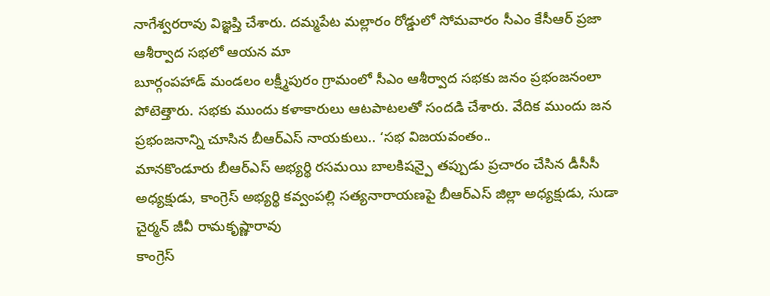నాగేశ్వరరావు విజ్ఞప్తి చేశారు. దమ్మపేట మల్లారం రోడ్డులో సోమవారం సీఎం కేసీఆర్ ప్రజా ఆశీర్వాద సభలో ఆయన మా
బూర్గంపహాడ్ మండలం లక్ష్మీపురం గ్రామంలో సీఎం ఆశీర్వాద సభకు జనం ప్రభంజనంలా పోటెత్తారు. సభకు ముందు కళాకారులు ఆటపాటలతో సందడి చేశారు. వేదిక ముందు జన ప్రభంజనాన్ని చూసిన బీఆర్ఎస్ నాయకులు.. ‘సభ విజయవంతం..
మానకొండూరు బీఆర్ఎస్ అభ్యర్థి రసమయి బాలకిషన్పై తప్పుడు ప్రచారం చేసిన డీసీసీ అధ్యక్షుడు, కాంగ్రెస్ అభ్యర్థి కవ్వంపల్లి సత్యనారాయణపై బీఆర్ఎస్ జిల్లా అధ్యక్షుడు, సుడా చైర్మన్ జీవీ రామకృష్ణారావు
కాంగ్రెస్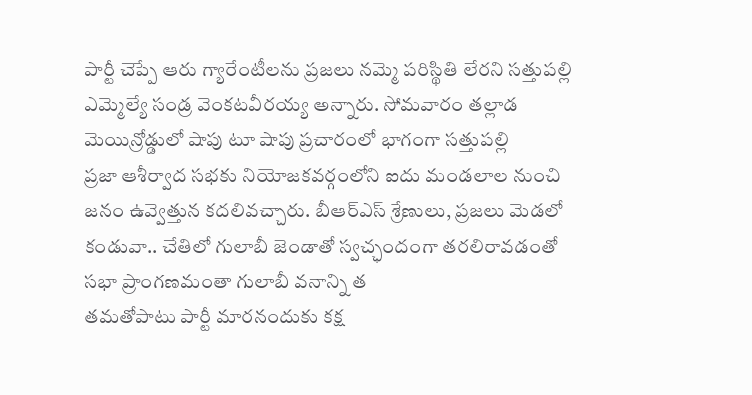పార్టీ చెప్పే ఆరు గ్యారేంటీలను ప్రజలు నమ్మె పరిస్థితి లేరని సత్తుపల్లి ఎమ్మెల్యే సండ్ర వెంకటవీరయ్య అన్నారు. సోమవారం తల్లాడ మెయిన్రోడ్డులో షాపు టూ షాపు ప్రచారంలో భాగంగా సత్తుపల్లి
ప్రజా ఆశీర్వాద సభకు నియోజకవర్గంలోని ఐదు మండలాల నుంచి జనం ఉవ్వెత్తున కదలివచ్చారు. బీఆర్ఎస్ శ్రేణులు, ప్రజలు మెడలో కండువా.. చేతిలో గులాబీ జెండాతో స్వచ్ఛందంగా తరలిరావడంతో సభా ప్రాంగణమంతా గులాబీ వనాన్ని త
తమతోపాటు పార్టీ మారనందుకు కక్ష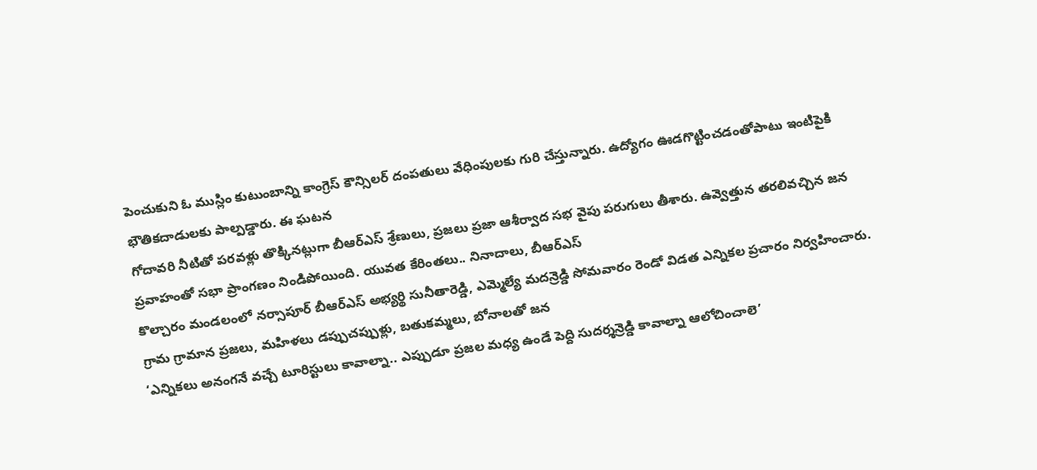పెంచుకుని ఓ ముస్లిం కుటుంబాన్ని కాంగ్రెస్ కౌన్సిలర్ దంపతులు వేధింపులకు గురి చేస్తున్నారు. ఉద్యోగం ఊడగొట్టించడంతోపాటు ఇంటిపైకి భౌతికదాడులకు పాల్పడ్డారు. ఈ ఘటన
గోదావరి నీటితో పరవళ్లు తొక్కినట్లుగా బీఆర్ఎస్ శ్రేణులు, ప్రజలు ప్రజా ఆశీర్వాద సభ వైపు పరుగులు తీశారు. ఉవ్వెత్తున తరలివచ్చిన జన ప్రవాహంతో సభా ప్రాంగణం నిండిపోయింది. యువత కేరింతలు.. నినాదాలు, బీఆర్ఎస్
కొల్చారం మండలంలో నర్సాపూర్ బీఆర్ఎస్ అభ్యర్థి సునీతారెడ్డి, ఎమ్మెల్యే మదన్రెడ్డి సోమవారం రెండో విడత ఎన్నికల ప్రచారం నిర్వహించారు. గ్రామ గ్రామాన ప్రజలు, మహిళలు డప్పుచప్పుళ్లు, బతుకమ్మలు, బోనాలతో జన
‘ఎన్నికలు అనంగనే వచ్చే టూరిస్టులు కావాల్నా.. ఎప్పుడూ ప్రజల మధ్య ఉండే పెద్ది సుదర్శన్రెడ్డి కావాల్నా ఆలోచించాలె’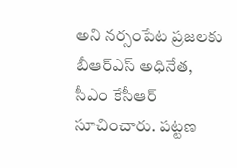అని నర్సంపేట ప్రజలకు బీఆర్ఎస్ అధినేత, సీఎం కేసీఆర్ సూచించారు. పట్టణ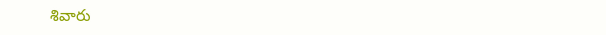శివారు